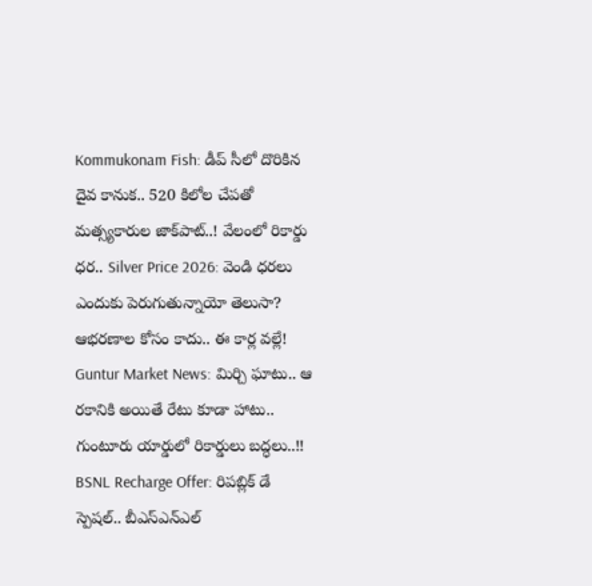Kommukonam Fish: డీప్ సీలో దొరికిన దైవ కానుక.. 520 కిలోల చేపతో మత్స్యకారుల జాక్‌పాట్..! వేలంలో రికార్డు ధర.. Silver Price 2026: వెండి ధరలు ఎందుకు పెరుగుతున్నాయో తెలుసా? ఆభరణాల కోసం కాదు.. ఈ కార్ల వల్లే! Guntur Market News: మిర్చి ఘాటు.. ఆ రకానికి అయితే రేటు కూడా హాటు.. గుంటూరు యార్డులో రికార్డులు బద్ధలు..!! BSNL Recharge Offer: రిపబ్లిక్ డే స్పెషల్.. బీఎస్‌ఎన్‌ఎల్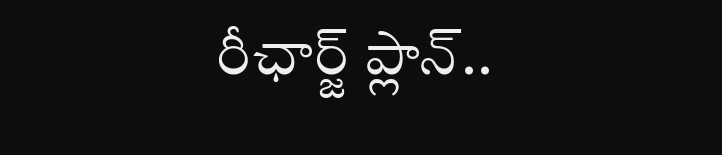రీఛార్జ్ ప్లాన్..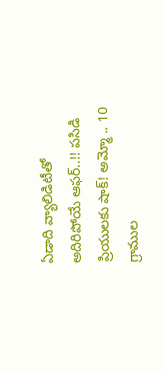ఏడాది వ్యాలిడిటీతో అదిరిపోయే ఆఫర్..!! పసిడి ప్రియులకు షాక్! అమ్మో .. 10 గ్రాముల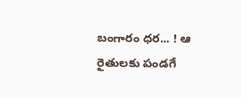బంగారం ధర... ! ఆ రైతులకు పండగే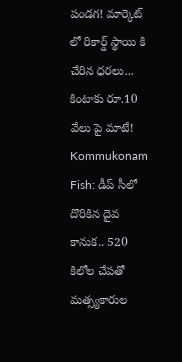పండగ! మార్కెట్ లో రికార్డ్ స్థాయి కి చేరిన ధరలు... కింటాకు రూ.10 వేలు పై మాటే! Kommukonam Fish: డీప్ సీలో దొరికిన దైవ కానుక.. 520 కిలోల చేపతో మత్స్యకారుల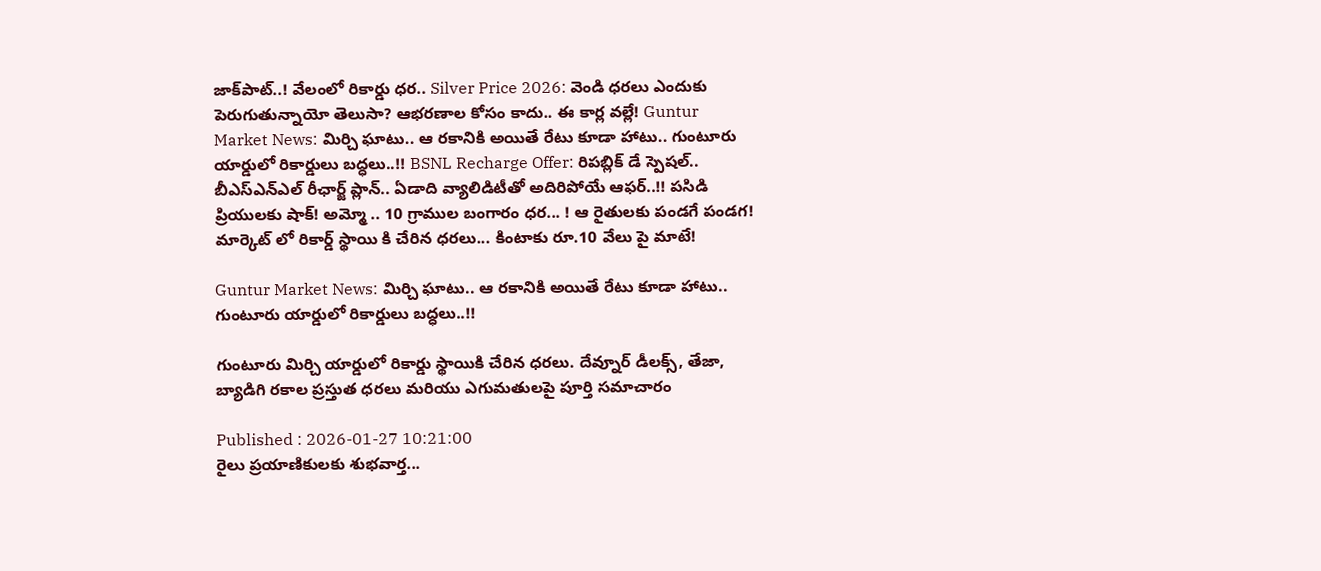జాక్‌పాట్..! వేలంలో రికార్డు ధర.. Silver Price 2026: వెండి ధరలు ఎందుకు పెరుగుతున్నాయో తెలుసా? ఆభరణాల కోసం కాదు.. ఈ కార్ల వల్లే! Guntur Market News: మిర్చి ఘాటు.. ఆ రకానికి అయితే రేటు కూడా హాటు.. గుంటూరు యార్డులో రికార్డులు బద్ధలు..!! BSNL Recharge Offer: రిపబ్లిక్ డే స్పెషల్.. బీఎస్‌ఎన్‌ఎల్ రీఛార్జ్ ప్లాన్.. ఏడాది వ్యాలిడిటీతో అదిరిపోయే ఆఫర్..!! పసిడి ప్రియులకు షాక్! అమ్మో .. 10 గ్రాముల బంగారం ధర... ! ఆ రైతులకు పండగే పండగ! మార్కెట్ లో రికార్డ్ స్థాయి కి చేరిన ధరలు... కింటాకు రూ.10 వేలు పై మాటే!

Guntur Market News: మిర్చి ఘాటు.. ఆ రకానికి అయితే రేటు కూడా హాటు.. గుంటూరు యార్డులో రికార్డులు బద్ధలు..!!

గుంటూరు మిర్చి యార్డులో రికార్డు స్థాయికి చేరిన ధరలు. దేవ్నూర్ డీలక్స్, తేజా, బ్యాడిగి రకాల ప్రస్తుత ధరలు మరియు ఎగుమతులపై పూర్తి సమాచారం

Published : 2026-01-27 10:21:00
రైలు ప్రయాణికులకు శుభవార్త...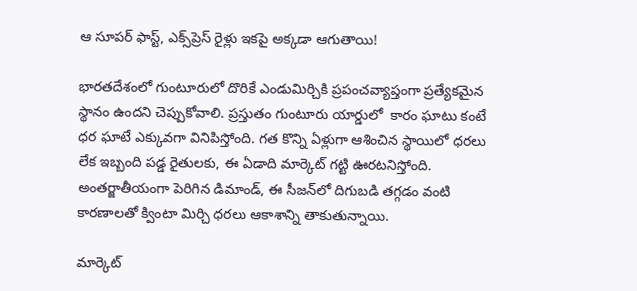ఆ సూపర్ ఫాస్ట్, ఎక్స్‌ప్రెస్ రైళ్లు ఇకపై అక్కడా ఆగుతాయి!

భారతదేశంలో గుంటూరులో దొరికే ఎండుమిర్చికి ప్రపంచవ్యాప్తంగా ప్రత్యేకమైన స్థానం ఉందని చెప్పుకోవాలి. ప్రస్తుతం గుంటూరు యార్డులో  కారం ఘాటు కంటే ధర ఘాటే ఎక్కువగా వినిపిస్తోంది. గత కొన్ని ఏళ్లుగా ఆశించిన స్థాయిలో ధరలు లేక ఇబ్బంది పడ్డ రైతులకు, ఈ ఏడాది మార్కెట్ గట్టి ఊరటనిస్తోంది. అంతర్జాతీయంగా పెరిగిన డిమాండ్, ఈ సీజన్‌లో దిగుబడి తగ్గడం వంటి కారణాలతో క్వింటా మిర్చి ధరలు ఆకాశాన్ని తాకుతున్నాయి.

మార్కెట్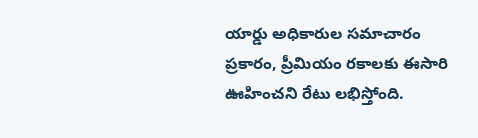యార్డు అధికారుల సమాచారం ప్రకారం, ప్రీమియం రకాలకు ఈసారి ఊహించని రేటు లభిస్తోంది.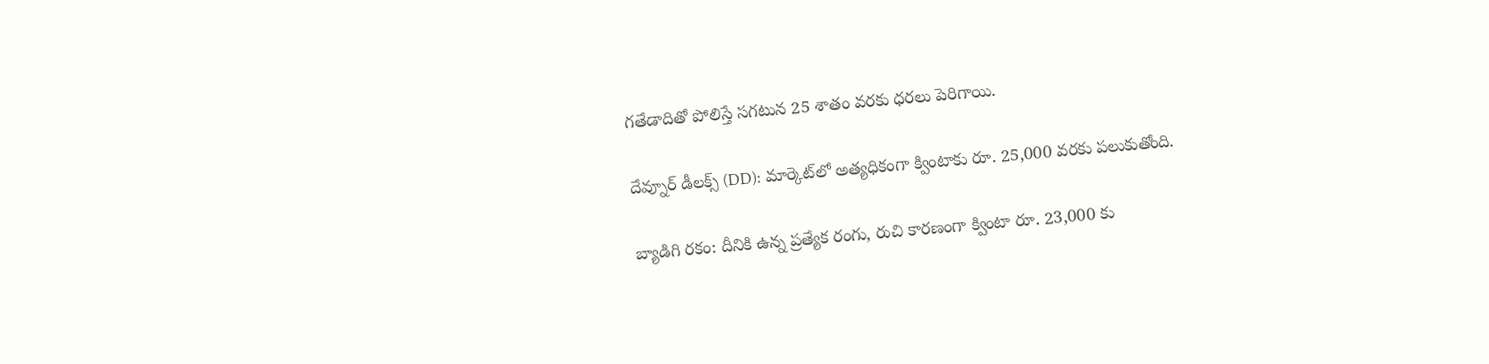గతేడాదితో పోలిస్తే సగటున 25 శాతం వరకు ధరలు పెరిగాయి.

దేవ్నూర్ డీలక్స్ (DD): మార్కెట్‌లో అత్యధికంగా క్వింటాకు రూ. 25,000 వరకు పలుకుతోంది.

బ్యాడిగి రకం: దీనికి ఉన్న ప్రత్యేక రంగు, రుచి కారణంగా క్వింటా రూ. 23,000 కు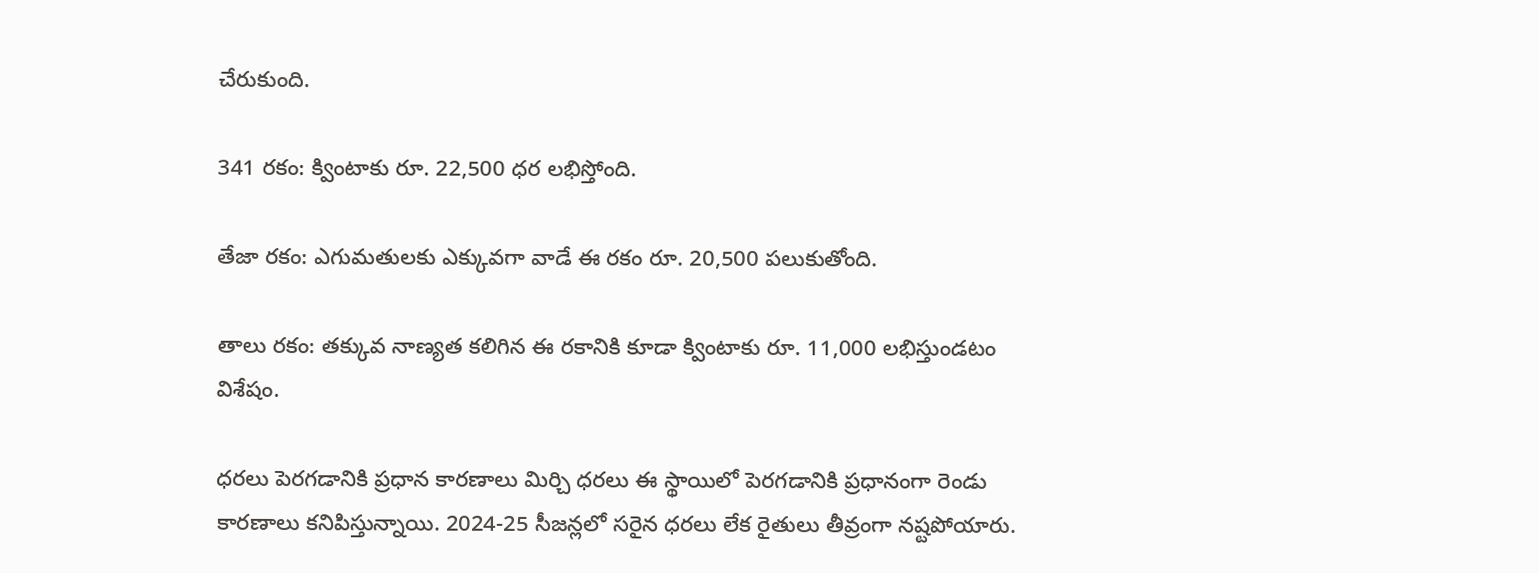చేరుకుంది.

341 రకం: క్వింటాకు రూ. 22,500 ధర లభిస్తోంది.

తేజా రకం: ఎగుమతులకు ఎక్కువగా వాడే ఈ రకం రూ. 20,500 పలుకుతోంది.

తాలు రకం: తక్కువ నాణ్యత కలిగిన ఈ రకానికి కూడా క్వింటాకు రూ. 11,000 లభిస్తుండటం విశేషం.

ధరలు పెరగడానికి ప్రధాన కారణాలు మిర్చి ధరలు ఈ స్థాయిలో పెరగడానికి ప్రధానంగా రెండు కారణాలు కనిపిస్తున్నాయి. 2024-25 సీజన్లలో సరైన ధరలు లేక రైతులు తీవ్రంగా నష్టపోయారు.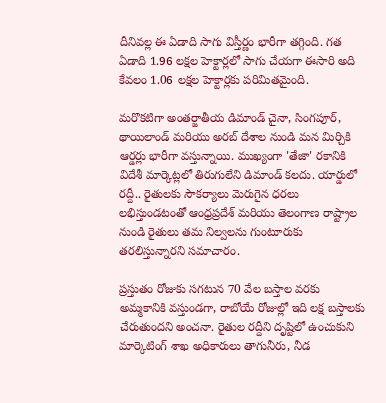దీనివల్ల ఈ ఏడాది సాగు విస్తీర్ణం భారీగా తగ్గింది. గత ఏడాది 1.96 లక్షల హెక్టార్లలో సాగు చేయగా ఈసారి అది కేవలం 1.06 లక్షల హెక్టార్లకు పరిమితమైంది.

మరొకటిగా అంతర్జాతీయ డిమాండ్ చైనా, సింగపూర్, థాయిలాండ్ మరియు అరబ్ దేశాల నుండి మన మిర్చికి ఆర్డర్లు భారీగా వస్తున్నాయి. ముఖ్యంగా 'తేజా' రకానికి విదేశీ మార్కెట్లలో తిరుగులేని డిమాండ్ కలదు. యార్డులో రద్దీ.. రైతులకు సౌకర్యాలు మెరుగైన ధరలు లభిస్తుండటంతో ఆంధ్రప్రదేశ్ మరియు తెలంగాణ రాష్ట్రాల నుండి రైతులు తమ నిల్వలను గుంటూరుకు తరలిస్తున్నారని సమాచారం.

ప్రస్తుతం రోజుకు సగటున 70 వేల బస్తాల వరకు అమ్మకానికి వస్తుండగా, రాబోయే రోజుల్లో ఇది లక్ష బస్తాలకు చేరుతుందని అంచనా. రైతుల రద్దీని దృష్టిలో ఉంచుకుని మార్కెటింగ్ శాఖ అధికారులు తాగునీరు, నీడ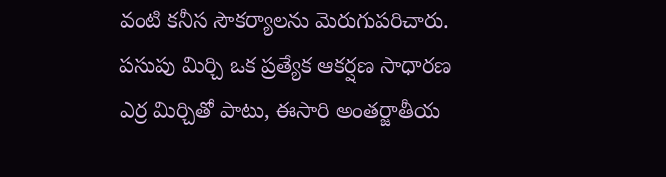వంటి కనీస సౌకర్యాలను మెరుగుపరిచారు. పసుపు మిర్చి ఒక ప్రత్యేక ఆకర్షణ సాధారణ ఎర్ర మిర్చితో పాటు, ఈసారి అంతర్జాతీయ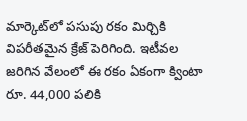మార్కెట్‌లో పసుపు రకం మిర్చికి విపరీతమైన క్రేజ్ పెరిగింది. ఇటీవల జరిగిన వేలంలో ఈ రకం ఏకంగా క్వింటా రూ. 44,000 పలికి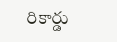రికార్డు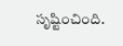సృష్టించింది.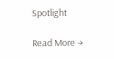Spotlight

Read More →